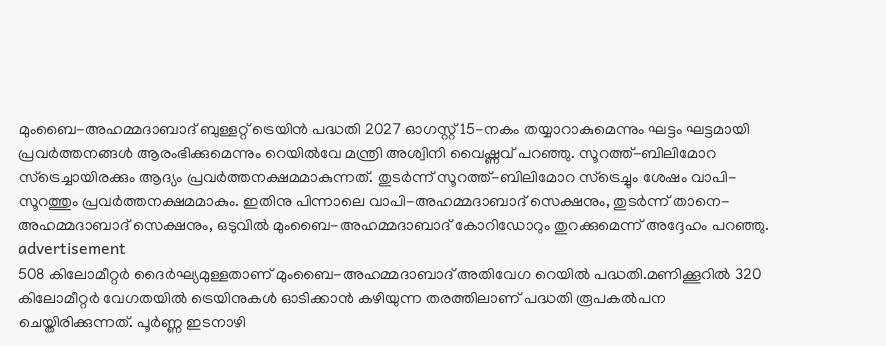മുംബൈ-അഹമ്മദാബാദ് ബുള്ളറ്റ് ട്രെയിൻ പദ്ധതി 2027 ഓഗസ്റ്റ് 15-നകം തയ്യാറാകുമെന്നും ഘട്ടം ഘട്ടമായി പ്രവർത്തനങ്ങൾ ആരംഭിക്കുമെന്നും റെയിൽവേ മന്ത്രി അശ്വിനി വൈഷ്ണവ് പറഞ്ഞു. സൂറത്ത്-ബിലിമോറ സ്ട്രെച്ചായിരക്കും ആദ്യം പ്രവർത്തനക്ഷമമാകുന്നത്. തുടർന്ന് സൂറത്ത്-ബിലിമോറ സ്ട്രെച്ചും ശേഷം വാപി-സൂറത്തും പ്രവർത്തനക്ഷമമാകും. ഇതിനു പിന്നാലെ വാപി-അഹമ്മദാബാദ് സെക്ഷനും, തുടർന്ന് താനെ-അഹമ്മദാബാദ് സെക്ഷനും, ഒടുവിൽ മുംബൈ-അഹമ്മദാബാദ് കോറിഡോറും തുറക്കുമെന്ന് അദ്ദേഹം പറഞ്ഞു.
advertisement
508 കിലോമീറ്റർ ദൈർഘ്യമുള്ളതാണ് മുംബൈ-അഹമ്മദാബാദ് അതിവേഗ റെയിൽ പദ്ധതി.മണിക്കൂറിൽ 320 കിലോമീറ്റർ വേഗതയിൽ ട്രെയിനുകൾ ഓടിക്കാൻ കഴിയുന്ന തരത്തിലാണ് പദ്ധതി രൂപകൽപന ചെയ്തിരിക്കുന്നത്. പൂർണ്ണ ഇടനാഴി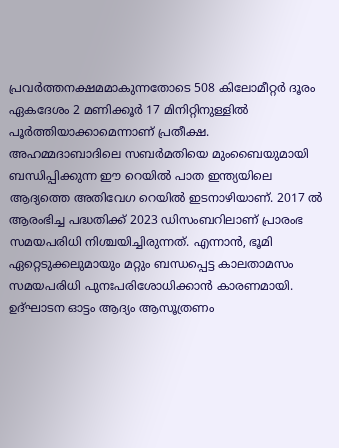പ്രവർത്തനക്ഷമമാകുന്നതോടെ 508 കിലോമീറ്റർ ദൂരം ഏകദേശം 2 മണിക്കൂർ 17 മിനിറ്റിനുള്ളിൽ പൂർത്തിയാക്കാമെന്നാണ് പ്രതീക്ഷ.
അഹമ്മദാബാദിലെ സബർമതിയെ മുംബൈയുമായി ബന്ധിപ്പിക്കുന്ന ഈ റെയിൽ പാത ഇന്ത്യയിലെ ആദ്യത്തെ അതിവേഗ റെയിൽ ഇടനാഴിയാണ്. 2017 ൽ ആരംഭിച്ച പദ്ധതിക്ക് 2023 ഡിസംബറിലാണ് പ്രാരംഭ സമയപരിധി നിശ്ചയിച്ചിരുന്നത്. എന്നാൻ, ഭൂമി ഏറ്റെടുക്കലുമായും മറ്റും ബന്ധപ്പെട്ട കാലതാമസം സമയപരിധി പുനഃപരിശോധിക്കാൻ കാരണമായി.
ഉദ്ഘാടന ഓട്ടം ആദ്യം ആസൂത്രണം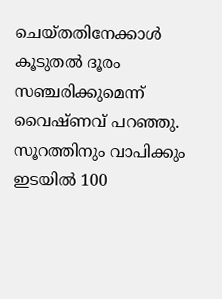ചെയ്തതിനേക്കാൾ കൂടുതൽ ദൂരം സഞ്ചരിക്കുമെന്ന് വൈഷ്ണവ് പറഞ്ഞു. സൂറത്തിനും വാപിക്കും ഇടയിൽ 100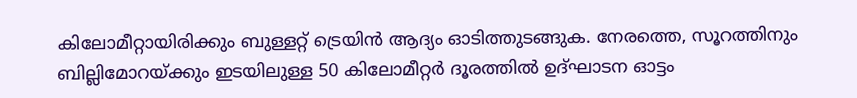കിലോമീറ്റായിരിക്കും ബുള്ളറ്റ് ട്രെയിൻ ആദ്യം ഓടിത്തുടങ്ങുക. നേരത്തെ, സൂറത്തിനും ബില്ലിമോറയ്ക്കും ഇടയിലുള്ള 50 കിലോമീറ്റർ ദൂരത്തിൽ ഉദ്ഘാടന ഓട്ടം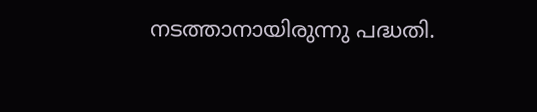നടത്താനായിരുന്നു പദ്ധതി.